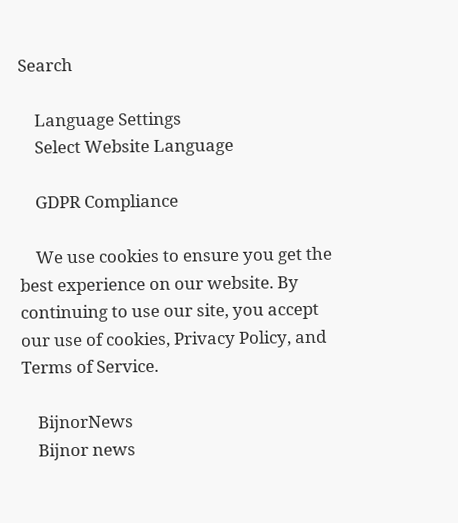Search

    Language Settings
    Select Website Language

    GDPR Compliance

    We use cookies to ensure you get the best experience on our website. By continuing to use our site, you accept our use of cookies, Privacy Policy, and Terms of Service.

    BijnorNews
    Bijnor news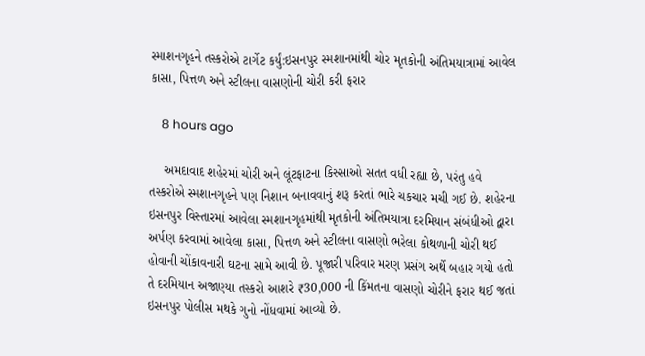સ્માશનગૃહને તસ્કરોએ ટાર્ગેટ કર્યું:ઇસનપુર સ્મશાનમાંથી ચોર મૃતકોની અંતિમયાત્રામાં આવેલ કાસા, પિત્તળ અને સ્ટીલના વાસણોની ચોરી કરી ફરાર

    8 hours ago

    અમદાવાદ શહેરમાં ચોરી અને લૂંટફાટના કિસ્સાઓ સતત વધી રહ્યા છે, પરંતુ હવે તસ્કરોએ સ્મશાનગૃહને પણ નિશાન બનાવવાનું શરૂ કરતાં ભારે ચકચાર મચી ગઈ છે. શહેરના ઇસનપુર વિસ્તારમાં આવેલા સ્મશાનગૃહમાંથી મૃતકોની અંતિમયાત્રા દરમિયાન સંબંધીઓ દ્વારા અર્પણ કરવામાં આવેલા કાસા, પિત્તળ અને સ્ટીલના વાસણો ભરેલા કોથળાની ચોરી થઈ હોવાની ચોંકાવનારી ઘટના સામે આવી છે. પૂજારી પરિવાર મરણ પ્રસંગ અર્થે બહાર ગયો હતો તે દરમિયાન અજાણ્યા તસ્કરો આશરે ₹30,000 ની કિંમતના વાસણો ચોરીને ફરાર થઈ જતાં ઇસનપુર પોલીસ મથકે ગુનો નોંધવામાં આવ્યો છે.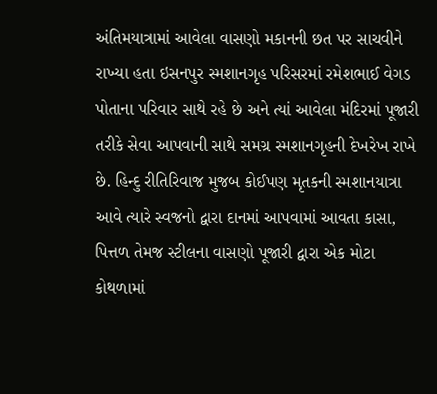અંતિમયાત્રામાં આવેલા વાસણો મકાનની છત પર સાચવીને રાખ્યા હતા ઇસનપુર સ્મશાનગૃહ પરિસરમાં રમેશભાઈ વેગડ પોતાના પરિવાર સાથે રહે છે અને ત્યાં આવેલા મંદિરમાં પૂજારી તરીકે સેવા આપવાની સાથે સમગ્ર સ્મશાનગૃહની દેખરેખ રાખે છે. હિન્દુ રીતિરિવાજ મુજબ કોઈપણ મૃતકની સ્મશાનયાત્રા આવે ત્યારે સ્વજનો દ્વારા દાનમાં આપવામાં આવતા કાસા, પિત્તળ તેમજ સ્ટીલના વાસણો પૂજારી દ્વારા એક મોટા કોથળામાં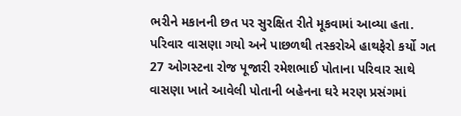ભરીને મકાનની છત પર સુરક્ષિત રીતે મૂકવામાં આવ્યા હતા. પરિવાર વાસણા ગયો અને પાછળથી તસ્કરોએ હાથફેરો કર્યો ગત 27 ઓગસ્ટના રોજ પૂજારી રમેશભાઈ પોતાના પરિવાર સાથે વાસણા ખાતે આવેલી પોતાની બહેનના ઘરે મરણ પ્રસંગમાં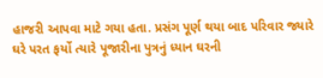હાજરી આપવા માટે ગયા હતા. પ્રસંગ પૂર્ણ થયા બાદ પરિવાર જ્યારે ઘરે પરત ફર્યો ત્યારે પૂજારીના પુત્રનું ધ્યાન ઘરની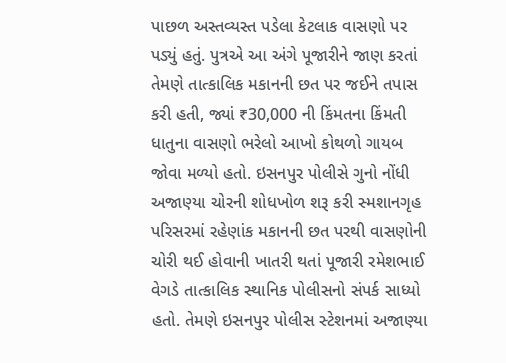પાછળ અસ્તવ્યસ્ત પડેલા કેટલાક વાસણો પર પડ્યું હતું. પુત્રએ આ અંગે પૂજારીને જાણ કરતાં તેમણે તાત્કાલિક મકાનની છત પર જઈને તપાસ કરી હતી, જ્યાં ₹30,000 ની કિંમતના કિંમતી ધાતુના વાસણો ભરેલો આખો કોથળો ગાયબ જોવા મળ્યો હતો. ઇસનપુર પોલીસે ગુનો નોંધી અજાણ્યા ચોરની શોધખોળ શરૂ કરી સ્મશાનગૃહ પરિસરમાં રહેણાંક મકાનની છત પરથી વાસણોની ચોરી થઈ હોવાની ખાતરી થતાં પૂજારી રમેશભાઈ વેગડે તાત્કાલિક સ્થાનિક પોલીસનો સંપર્ક સાધ્યો હતો. તેમણે ઇસનપુર પોલીસ સ્ટેશનમાં અજાણ્યા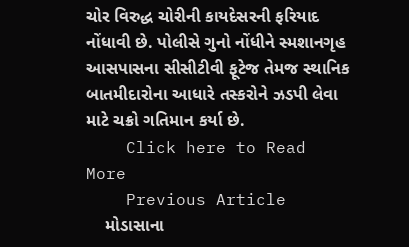ચોર વિરુદ્ધ ચોરીની કાયદેસરની ફરિયાદ નોંધાવી છે. પોલીસે ગુનો નોંધીને સ્મશાનગૃહ આસપાસના સીસીટીવી ફૂટેજ તેમજ સ્થાનિક બાતમીદારોના આધારે તસ્કરોને ઝડપી લેવા માટે ચક્રો ગતિમાન કર્યા છે.
    Click here to Read More
    Previous Article
    મોડાસાના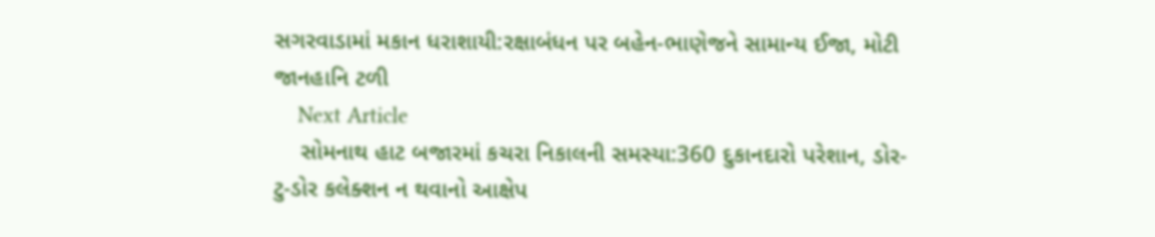સગરવાડામાં મકાન ધરાશાયી:રક્ષાબંધન પર બહેન-ભાણેજને સામાન્ય ઈજા, મોટી જાનહાનિ ટળી
    Next Article
    સોમનાથ હાટ બજારમાં કચરા નિકાલની સમસ્યા:360 દુકાનદારો પરેશાન, ડોર-ટુ-ડોર કલેક્શન ન થવાનો આક્ષેપ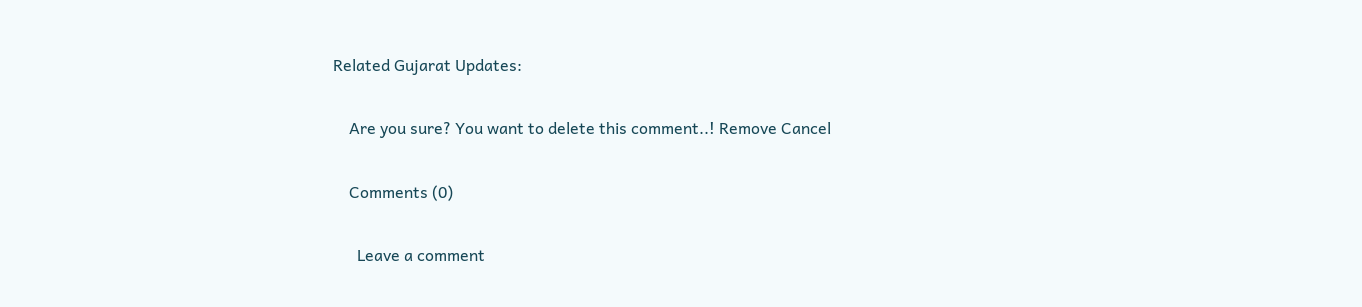Related Gujarat Updates:

    Are you sure? You want to delete this comment..! Remove Cancel

    Comments (0)

      Leave a comment